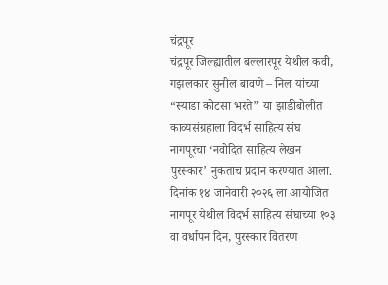चंद्रपूर
चंद्रपूर जिल्ह्यातील बल्लारपूर येथील कवी, गझलकार सुनील बावणे – निल यांच्या “स्याडा कोटसा भरते” या झाडीबोलीत काव्यसंग्रहाला विदर्भ साहित्य संघ नागपूरचा ‘नवोदित साहित्य लेखन पुरस्कार’ नुकताच प्रदान करण्यात आला. दिनांक १४ जानेवारी २०२६ ला आयोजित नागपूर येथील विदर्भ साहित्य संघाच्या १०३ वा वर्धापन दिन, पुरस्कार वितरण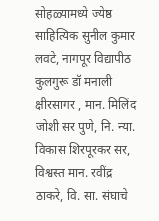सोहळ्यामध्ये ज्येष्ठ साहित्यिक सुनील कुमार लवटे, नागपूर विद्यापीठ कुलगुरू डॉ मनाली क्षीरसागर , मान. मिलिंद जोशी सर पुणे, नि. न्या. विकास शिरपूरकर सर, विश्वस्त मान. रवींद्र ठाकरे, वि. सा. संघाचे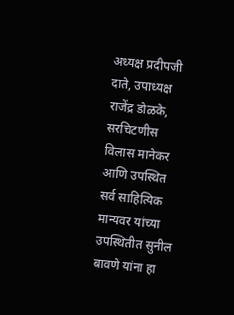अध्यक्ष प्रदीपजी दाते, उपाध्यक्ष राजेंद्र डोळके, सरचिटणीस विलास मानेकर आणि उपस्थित सर्व साहित्यिक मान्यवर यांच्या उपस्थितीत सुनील बावणे यांना हा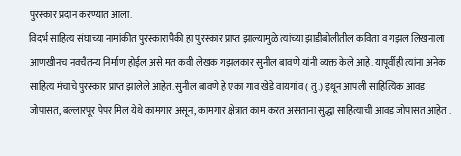पुरस्कार प्रदान करण्यात आला.
विदर्भ साहित्य संघाच्या नामांकीत पुरस्कारापैकी हा पुरस्कार प्राप्त झाल्यामुळे त्यांच्या झाडीबोलीतील कविता व गझल लिखनाला आणखीनच नवचैतन्य निर्माण होईल असे मत कवी लेखक गझलकार सुनील बावणे यांनी व्यक्त केले आहे. यापूर्वीही त्यांना अनेक साहित्य मंचाचे पुरस्कार प्राप्त झालेले आहेत. सुनील बावणे हे एका गाव खेडे वायगांव ( तु.) इथून आपली साहित्यिक आवड जोपासत, बल्लारपूर पेपर मिल येथे कामगार असून, कामगार क्षेत्रात काम करत असताना सुद्धा साहित्याची आवड जोपासत आहेत .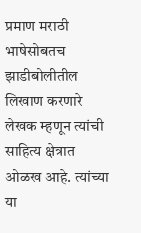प्रमाण मराठी भाषेसोबतच झाडीबोलीतील लिखाण करणारे लेखक म्हणून त्यांची साहित्य क्षेत्रात ओळख आहे. त्यांच्या या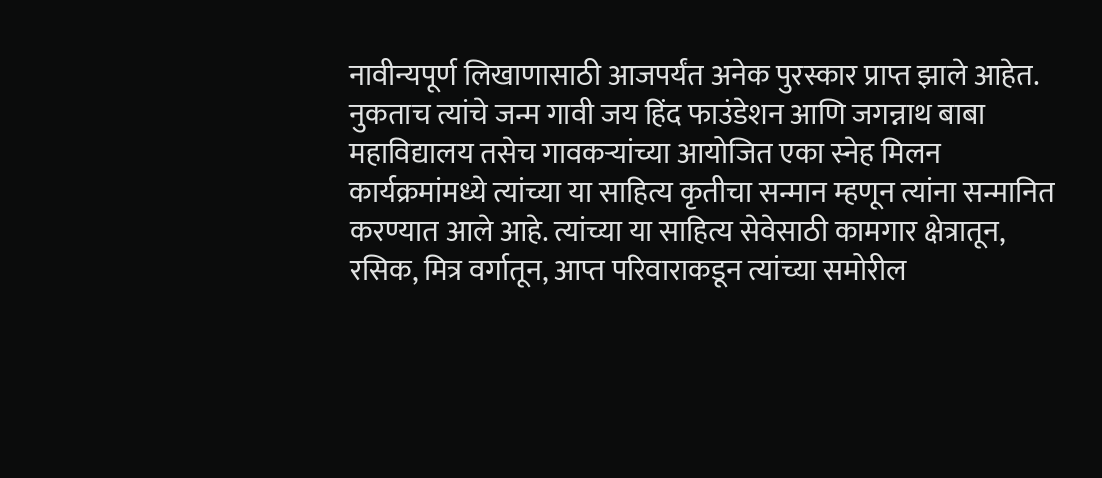नावीन्यपूर्ण लिखाणासाठी आजपर्यंत अनेक पुरस्कार प्राप्त झाले आहेत.
नुकताच त्यांचे जन्म गावी जय हिंद फाउंडेशन आणि जगन्नाथ बाबा महाविद्यालय तसेच गावकऱ्यांच्या आयोजित एका स्नेह मिलन कार्यक्रमांमध्ये त्यांच्या या साहित्य कृतीचा सन्मान म्हणून त्यांना सन्मानित करण्यात आले आहे. त्यांच्या या साहित्य सेवेसाठी कामगार क्षेत्रातून, रसिक, मित्र वर्गातून, आप्त परिवाराकडून त्यांच्या समोरील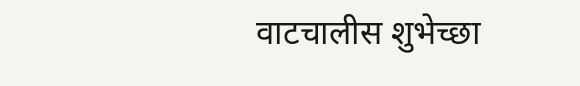वाटचालीस शुभेच्छा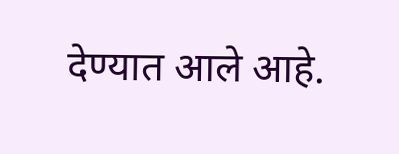देण्यात आले आहे.